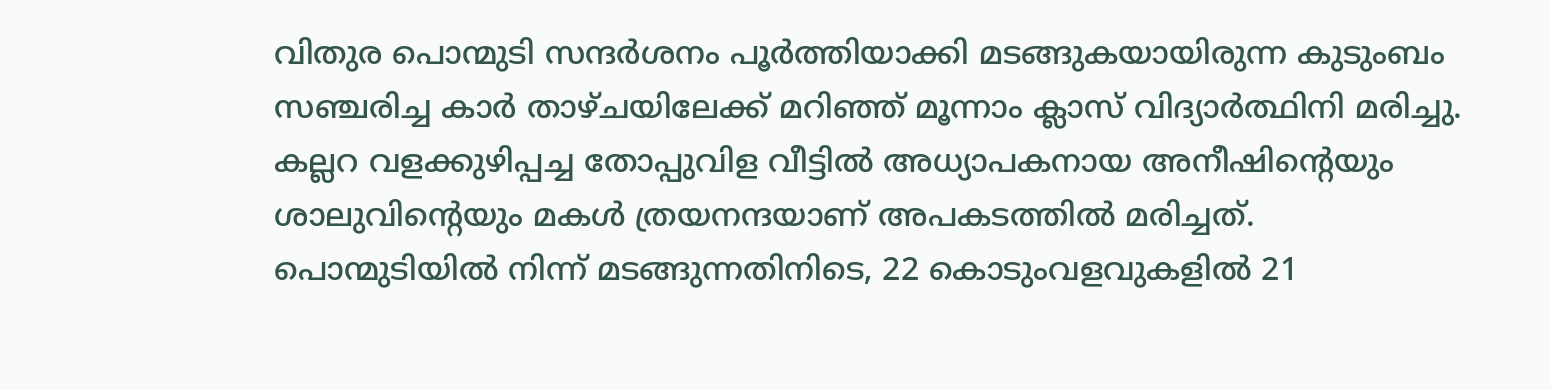വിതുര പൊന്മുടി സന്ദർശനം പൂർത്തിയാക്കി മടങ്ങുകയായിരുന്ന കുടുംബം സഞ്ചരിച്ച കാർ താഴ്ചയിലേക്ക് മറിഞ്ഞ് മൂന്നാം ക്ലാസ് വിദ്യാർത്ഥിനി മരിച്ചു. കല്ലറ വളക്കുഴിപ്പച്ച തോപ്പുവിള വീട്ടിൽ അധ്യാപകനായ അനീഷിന്റെയും ശാലുവിന്റെയും മകൾ ത്രയനന്ദയാണ് അപകടത്തിൽ മരിച്ചത്.
പൊന്മുടിയിൽ നിന്ന് മടങ്ങുന്നതിനിടെ, 22 കൊടുംവളവുകളിൽ 21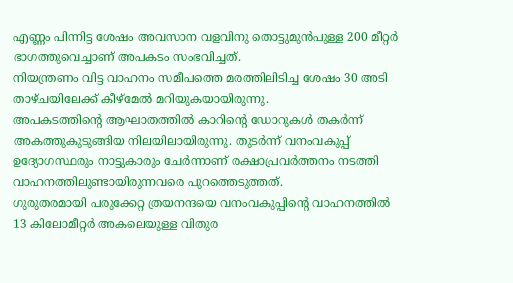എണ്ണം പിന്നിട്ട ശേഷം അവസാന വളവിനു തൊട്ടുമുൻപുള്ള 200 മീറ്റർ ഭാഗത്തുവെച്ചാണ് അപകടം സംഭവിച്ചത്.
നിയന്ത്രണം വിട്ട വാഹനം സമീപത്തെ മരത്തിലിടിച്ച ശേഷം 30 അടി താഴ്ചയിലേക്ക് കീഴ്മേൽ മറിയുകയായിരുന്നു.
അപകടത്തിന്റെ ആഘാതത്തിൽ കാറിന്റെ ഡോറുകൾ തകർന്ന് അകത്തുകുടുങ്ങിയ നിലയിലായിരുന്നു. തുടർന്ന് വനംവകുപ്പ് ഉദ്യോഗസ്ഥരും നാട്ടുകാരും ചേർന്നാണ് രക്ഷാപ്രവർത്തനം നടത്തി വാഹനത്തിലുണ്ടായിരുന്നവരെ പുറത്തെടുത്തത്.
ഗുരുതരമായി പരുക്കേറ്റ ത്രയനന്ദയെ വനംവകുപ്പിന്റെ വാഹനത്തിൽ 13 കിലോമീറ്റർ അകലെയുള്ള വിതുര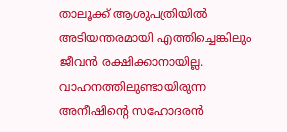താലൂക്ക് ആശുപത്രിയിൽ അടിയന്തരമായി എത്തിച്ചെങ്കിലും ജീവൻ രക്ഷിക്കാനായില്ല. വാഹനത്തിലുണ്ടായിരുന്ന അനീഷിന്റെ സഹോദരൻ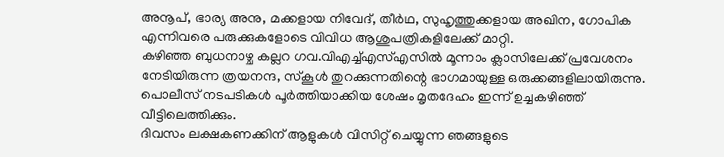അനൂപ്, ഭാര്യ അനു, മക്കളായ നിവേദ്, തീർഥ, സുഹൃത്തുക്കളായ അഖിന, ഗോപിക എന്നിവരെ പരുക്കുകളോടെ വിവിധ ആശുപത്രികളിലേക്ക് മാറ്റി.
കഴിഞ്ഞ ബുധനാഴ്ച കല്ലറ ഗവ.വിഎച്ച്എസ്എസിൽ മൂന്നാം ക്ലാസിലേക്ക് പ്രവേശനം നേടിയിരുന്ന ത്രയനന്ദ, സ്കൂൾ തുറക്കുന്നതിന്റെ ഭാഗമായുള്ള ഒരുക്കങ്ങളിലായിരുന്നു. പൊലീസ് നടപടികൾ പൂർത്തിയാക്കിയ ശേഷം മൃതദേഹം ഇന്ന് ഉച്ചകഴിഞ്ഞ് വീട്ടിലെത്തിക്കും.
ദിവസം ലക്ഷകണക്കിന് ആളുകൾ വിസിറ്റ് ചെയ്യുന്ന ഞങ്ങളുടെ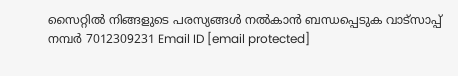സൈറ്റിൽ നിങ്ങളുടെ പരസ്യങ്ങൾ നൽകാൻ ബന്ധപ്പെടുക വാട്സാപ്പ് നമ്പർ 7012309231 Email ID [email protected]